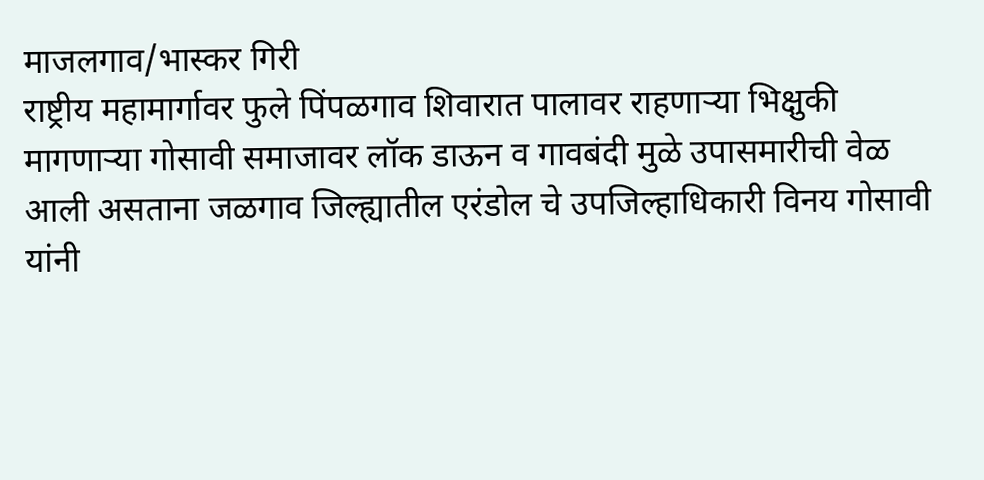माजलगाव/भास्कर गिरी
राष्ट्रीय महामार्गावर फुले पिंपळगाव शिवारात पालावर राहणाऱ्या भिक्षुकी मागणाऱ्या गोसावी समाजावर लॉक डाऊन व गावबंदी मुळे उपासमारीची वेळ आली असताना जळगाव जिल्ह्यातील एरंडोल चे उपजिल्हाधिकारी विनय गोसावी यांनी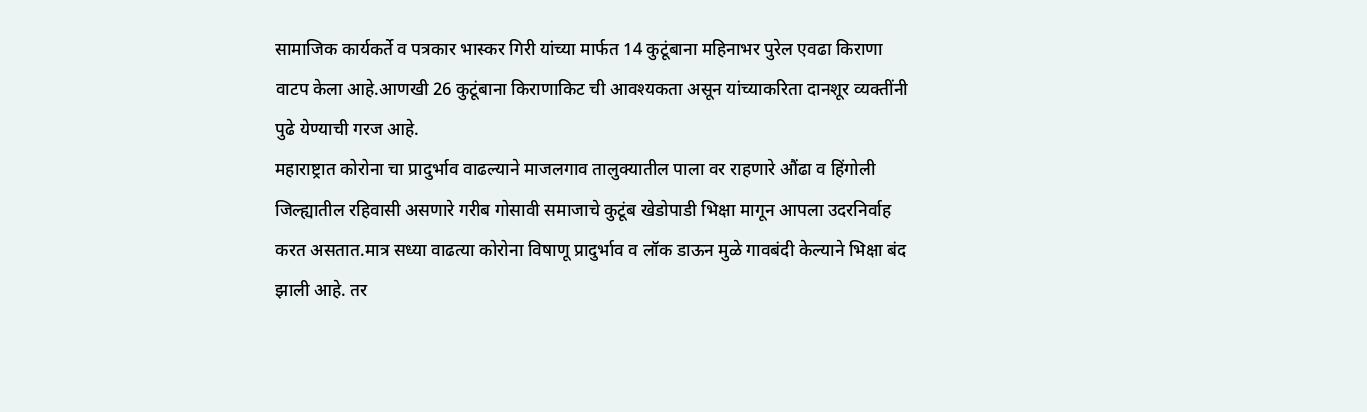सामाजिक कार्यकर्ते व पत्रकार भास्कर गिरी यांच्या मार्फत 14 कुटूंबाना महिनाभर पुरेल एवढा किराणा वाटप केला आहे.आणखी 26 कुटूंबाना किराणाकिट ची आवश्यकता असून यांच्याकरिता दानशूर व्यक्तींनी पुढे येण्याची गरज आहे.
महाराष्ट्रात कोरोना चा प्रादुर्भाव वाढल्याने माजलगाव तालुक्यातील पाला वर राहणारे औंढा व हिंगोली जिल्ह्यातील रहिवासी असणारे गरीब गोसावी समाजाचे कुटूंब खेडोपाडी भिक्षा मागून आपला उदरनिर्वाह करत असतात.मात्र सध्या वाढत्या कोरोना विषाणू प्रादुर्भाव व लॉक डाऊन मुळे गावबंदी केल्याने भिक्षा बंद झाली आहे. तर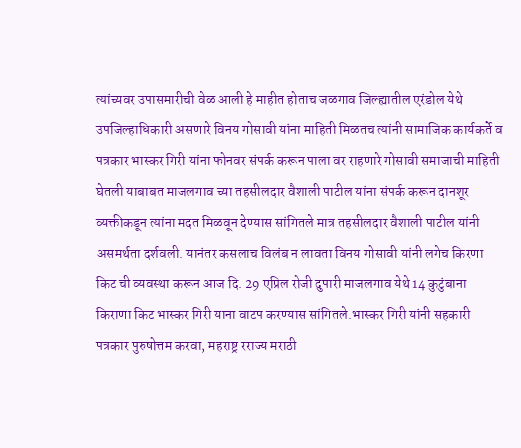त्यांच्यवर उपासमारीची वेळ आली हे माहीत होताच जळगाव जिल्ह्यातील एरंडोल येथे उपजिल्हाधिकारी असणारे विनय गोसावी यांना माहिती मिळतच त्यांनी सामाजिक कार्यकर्ते व पत्रकार भास्कर गिरी यांना फोनवर संपर्क करून पाला वर राहणारे गोसावी समाजाची माहिती घेतली याबाबत माजलगाव च्या तहसीलदार वैशाली पाटील यांना संपर्क करून दानशूर व्यक्तीकडून त्यांना मदत मिळवून देण्यास सांगितले मात्र तहसीलदार वैशाली पाटील यांनी असमर्थता दर्शवली. यानंतर कसलाच विलंब न लावता विनय गोसावी यांनी लगेच किरणा किट ची व्यवस्था करून आज दि. 29 एप्रिल रोजी दुपारी माजलगाव येथे 14 कुटुंबाना किराणा किट भास्कर गिरी याना वाटप करण्यास सांगितले.भास्कर गिरी यांनी सहकारी पत्रकार पुरुषोत्तम करवा, महराष्ट्र रराज्य मराठी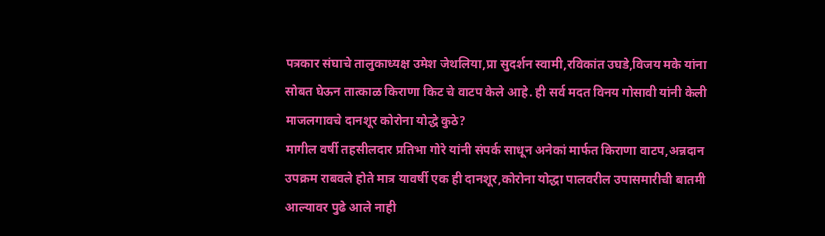पत्रकार संघाचे तालुकाध्यक्ष उमेश जेथलिया,प्रा सुदर्शन स्वामी,रविकांत उघडे,विजय मके यांना सोबत घेऊन तात्काळ किराणा किट चे वाटप केले आहे. ही सर्व मदत विनय गोसावी यांनी केली
माजलगावचे दानशूर कोरोना योद्धे कुठे?
मागील वर्षी तहसीलदार प्रतिभा गोरे यांनी संपर्क साधून अनेकां मार्फत किराणा वाटप,अन्नदान उपक्रम राबवले होते मात्र यावर्षी एक ही दानशूर,कोरोना योद्धा पालवरील उपासमारीची बातमी आल्यावर पुढे आले नाही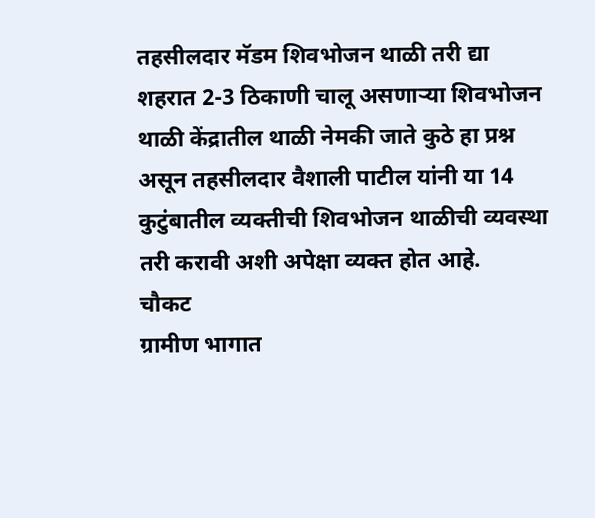तहसीलदार मॅडम शिवभोजन थाळी तरी द्या
शहरात 2-3 ठिकाणी चालू असणाऱ्या शिवभोजन थाळी केंद्रातील थाळी नेमकी जाते कुठे हा प्रश्न असून तहसीलदार वैशाली पाटील यांनी या 14 कुटुंबातील व्यक्तीची शिवभोजन थाळीची व्यवस्था तरी करावी अशी अपेक्षा व्यक्त होत आहे.
चौकट
ग्रामीण भागात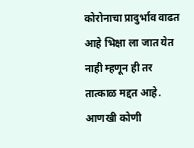कोरोनाचा प्रादुर्भाव वाढत आहे भिक्षा ला जात येत नाही म्हणून ही तर तात्काळ मद्दत आहे. आणखी कोणी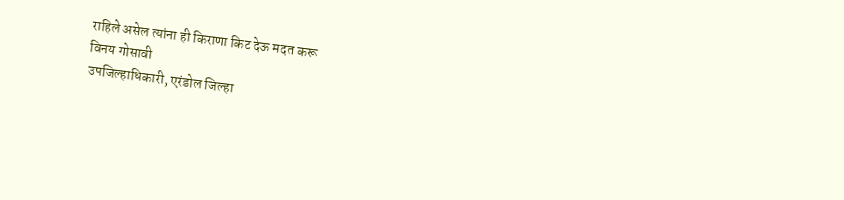राहिले असेल त्यांना ही किराणा किट देऊ मदत करू
विनय गोसावी
उपजिल्हाधिकारी, एरंडोल जिल्हा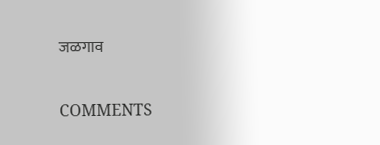जळगाव

COMMENTS